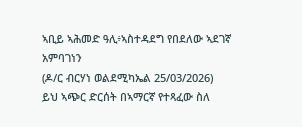ኣቢይ ኣሕመድ ዓሊ፥ኣስተዳደግ የበደለው ኣደገኛ አምባገነን
(ዶ/ር ብርሃነ ወልደሚካኤል 25/03/2026)
ይህ ኣጭር ድርሰት በኣማርኛ የተጻፈው ስለ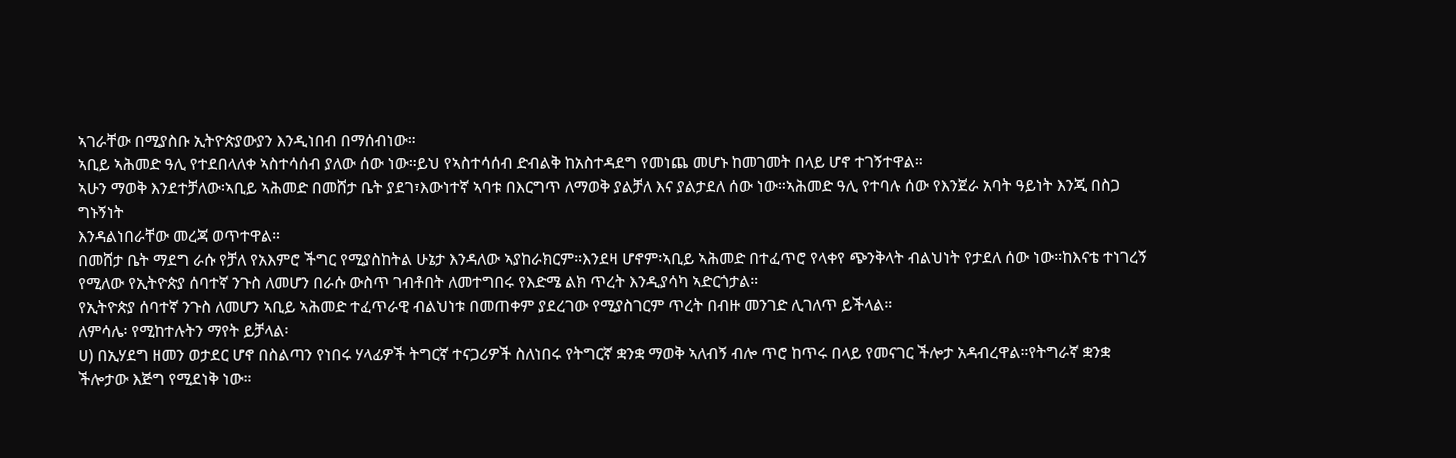ኣገራቸው በሚያስቡ ኢትዮጵያውያን እንዲነበብ በማሰብነው።
ኣቢይ ኣሕመድ ዓሊ የተደበላለቀ ኣስተሳሰብ ያለው ሰው ነው።ይህ የኣስተሳሰብ ድብልቅ ከአስተዳደግ የመነጨ መሆኑ ከመገመት በላይ ሆኖ ተገኝተዋል።
ኣሁን ማወቅ እንደተቻለው፡ኣቢይ ኣሕመድ በመሸታ ቤት ያደገ፣እውነተኛ ኣባቱ በእርግጥ ለማወቅ ያልቻለ እና ያልታደለ ሰው ነው።ኣሕመድ ዓሊ የተባሉ ሰው የእንጀራ አባት ዓይነት እንጂ በስጋ ግኑኝነት
እንዳልነበራቸው መረጃ ወጥተዋል።
በመሸታ ቤት ማደግ ራሱ የቻለ የአእምሮ ችግር የሚያስከትል ሁኔታ እንዳለው ኣያከራክርም።እንደዛ ሆኖም፡ኣቢይ ኣሕመድ በተፈጥሮ የላቀየ ጭንቅላት ብልህነት የታደለ ሰው ነው።ከእናቴ ተነገረኝ የሚለው የኢትዮጵያ ሰባተኛ ንጉስ ለመሆን በራሱ ውስጥ ገብቶበት ለመተግበሩ የእድሜ ልክ ጥረት እንዲያሳካ ኣድርጎታል።
የኢትዮጵያ ሰባተኛ ንጉስ ለመሆን ኣቢይ ኣሕመድ ተፈጥራዊ ብልህነቱ በመጠቀም ያደረገው የሚያስገርም ጥረት በብዙ መንገድ ሊገለጥ ይችላል።
ለምሳሌ፡ የሚከተሉትን ማየት ይቻላል፡
ሀ) በኢሃደግ ዘመን ወታደር ሆኖ በስልጣን የነበሩ ሃላፊዎች ትግርኛ ተናጋሪዎች ስለነበሩ የትግርኛ ቋንቋ ማወቅ ኣለብኝ ብሎ ጥሮ ከጥሩ በላይ የመናገር ችሎታ አዳብረዋል።የትግራኛ ቋንቋ ችሎታው እጅግ የሚደነቅ ነው።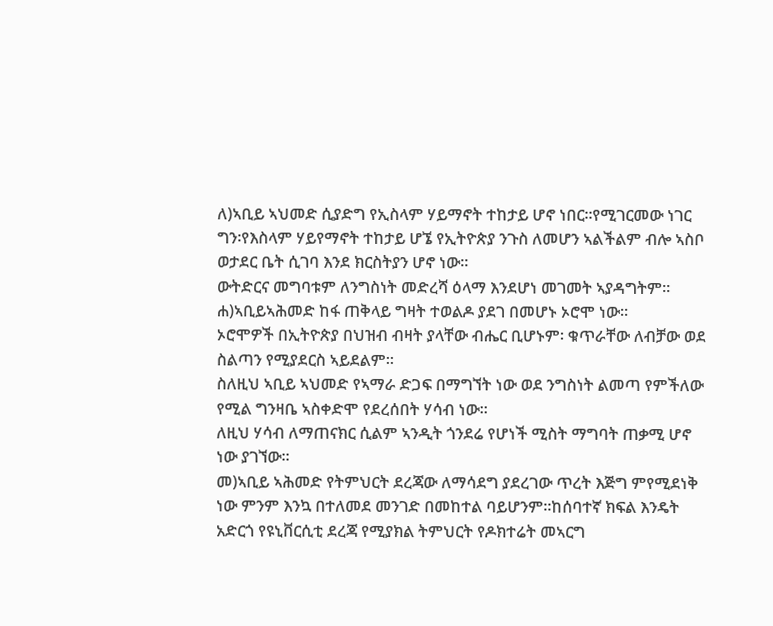ለ)ኣቢይ ኣህመድ ሲያድግ የኢስላም ሃይማኖት ተከታይ ሆኖ ነበር።የሚገርመው ነገር ግን፡የእስላም ሃይየማኖት ተከታይ ሆኜ የኢትዮጵያ ንጉስ ለመሆን ኣልችልም ብሎ ኣስቦ ወታደር ቤት ሲገባ እንደ ክርስትያን ሆኖ ነው።
ውትድርና መግባቱም ለንግስነት መድረሻ ዕላማ እንደሆነ መገመት ኣያዳግትም።
ሐ)ኣቢይኣሕመድ ከፋ ጠቅላይ ግዛት ተወልዶ ያደገ በመሆኑ ኦሮሞ ነው።
ኦሮሞዎች በኢትዮጵያ በህዝብ ብዛት ያላቸው ብሔር ቢሆኑም፡ ቁጥራቸው ለብቻው ወደ ስልጣን የሚያደርስ ኣይደልም።
ስለዚህ ኣቢይ ኣህመድ የኣማራ ድጋፍ በማግኘት ነው ወደ ንግስነት ልመጣ የምችለው የሚል ግንዛቤ ኣስቀድሞ የደረሰበት ሃሳብ ነው።
ለዚህ ሃሳብ ለማጠናክር ሲልም ኣንዲት ጎንደሬ የሆነች ሚስት ማግባት ጠቃሚ ሆኖ ነው ያገኘው።
መ)ኣቢይ ኣሕመድ የትምህርት ደረጃው ለማሳደግ ያደረገው ጥረት እጅግ ምየሚደነቅ ነው ምንም እንኳ በተለመደ መንገድ በመከተል ባይሆንም።ከሰባተኛ ክፍል እንዴት አድርጎ የዩኒቨርሲቲ ደረጃ የሚያክል ትምህርት የዶክተሬት መኣርግ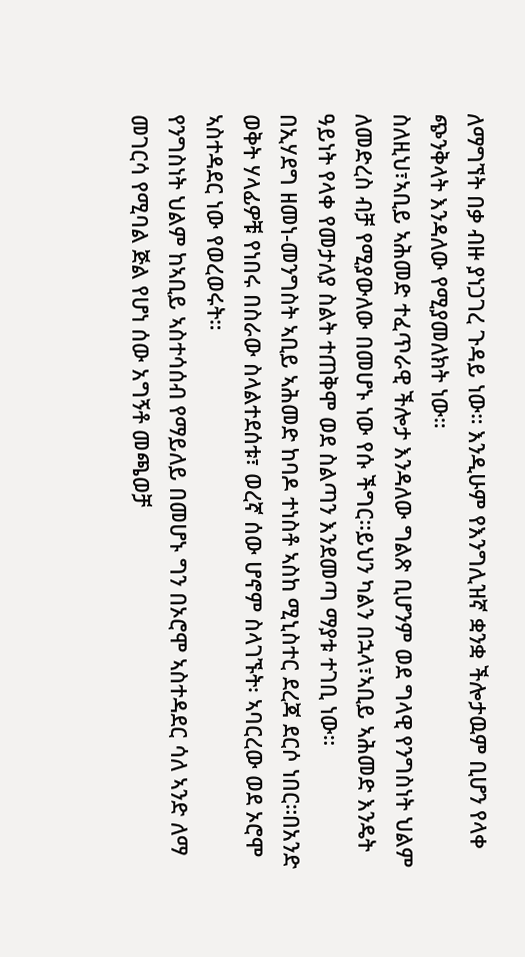ለማግኘት በቃ ብዙ ያነጋገረ ጉዳይ ነው። እንዲሁም የእንግሊዝኛ ቋንቋ ችሎታዉም ቢሆን የላቀ ጭንቅላት እንዳለው የሚያመለክት ነው።
ስለዚህ፣ኣቢይ ኣሕመድ ተፈጥራዊ ችሎታ እንዳለው ግልጽ ቢሆንም ወደ ግላዊ የንግስነት ህልም ለመድረስ ብቻ የሚያውለው በመሆኑ ነው የሱ ችግር።ይህን ካልን በኋላ፣ኣቢይ ኣሕመድ እንዴት ዓይነት የላቀ የመታለያ ስልት ተጠቅሞ ወደ ስልጣን እንደመጣ ማያቱ ተገቢ ነው።
በኢሃደግ ዘመነ-መንግስት ኣቢይ ኣሕመድ ከባዶ ተነስቶ ኣስከ ሚኒስተር ደረጃ ደርሶ ነበር።በአንድ ወቅት ሃላፊዎቹ የነበሩ በስራው ስላልተደሰቱ፣ ወረኛ ሰው ሆኖም ስላገኙት፡ ኣባርረው ወደ ኦሮሞ ኣስተዳደር ነው የወረወሩት።
የንግስነት ህልም ከኣቢይ ኣስተሳሰብ የማይለይ በመሆኑ ግን በኦሮሞ ኣስተዳደር ሳለ ኣንድ ለማ መገርሳ የሚባል ጅል የሆነ ሰው አግኝቶ መጫወቻ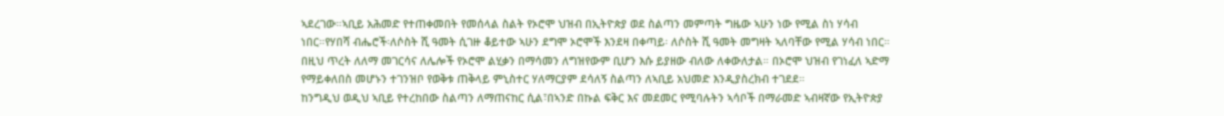ኣደረገው።ኣቢይ አሕመድ የተጠቀመበት የመሰላል ስልት የኦሮሞ ህዝብ በኢትዮጵያ ወደ ስልጣን መምጣት ግዜው ኣሁን ነው የሚል ስነ ሃሳብ ነበር።የሃበሻ ብሔሮች፡ለሶስት ሺ ዓመት ሲገዙ ቆይተው ኣሁን ደግሞ ኦሮሞች እንደዛ በቀጣይ፡ ለሶስት ሺ ዓመት መግዛት ኣለባቸው የሚል ሃሳብ ነበር። በዚህ ጥረት ለለማ መገርሳና ለሌሎች የኦሮሞ ልሂቃን በማሳመን ለግዝየውም ቢሆን እሱ ይያዘው ብለው ለቀውለታል። በኦሮሞ ህዝብ የገነፈለ ኣድማ የማይቀለበስ መሆኑን ተገንዝቦ የወቅቱ ጠቅላይ ምኒስተር ሃለማርያም ደሳለኝ ስልጣን ለኣቢይ አህመድ እንዲያስረክብ ተገደደ።
ከንግዲህ ወዲህ ኣቢይ የተረከበው ስልጣን ለማጠናከር ሲል፣በኣንድ በኩል ፍቅር እና መደመር የሚባሉትን ኣሳቦች በማራመድ ኣብዛኛው የኢትዮጵያ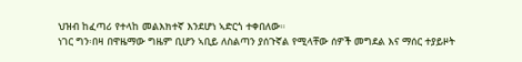ህዝብ ከፈጣሪ የተላከ መልእክተኛ እንደሆነ ኣድርጎ ተቀበለው።
ነገር ግን፡በዛ በዋዜማው ግዜም ቢሆን ኣቢይ ለስልጣን ያሰጉኛል የሚላቸው ሰዎች መግደል እና ማሰር ተያይዞት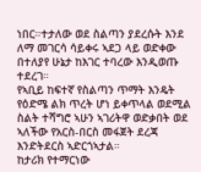ነበር።ተታለው ወደ ስልጣን ያደረሱት እንደ ለማ መገርሳ ሳይቀሩ ኣደጋ ላይ ወድቀው በተለያየ ሁኔታ ከእገር ተባረው እንዲወጡ ተደረገ።
የኣቢይ ከፍተኛ የስልጣን ጥማት እንዴት የዕድሜ ልክ ጥረት ሆነ ይቀጥላል ወደሚል ስልት ተሻግሮ ኣሁን ኣገሪትዋ ወድቃበት ወደ ኣለችው የአርስ-በርስ መፋጀት ደረጃ እንድትደርስ ኣድርጎኣታል።
ከታሪክ የተማርነው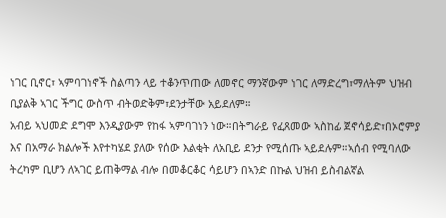ነገር ቢኖር፣ ኣምባገነኖች ስልጣን ላይ ተቆንጥጠው ለመኖር ማንኛውም ነገር ለማድረግ፣ማለትም ህዝብ ቢያልቅ ኣገር ችግር ውስጥ ብትወድቅም፣ደንታቸው አይደለም።
አብይ ኣህመድ ደግሞ እንዲያውም የከፋ ኣምባገነን ነው።በትግራይ የፈጸመው ኣስከፊ ጀኖሳይድ፣በኦሮምያ እና በአማራ ክልሎች እየተካሄደ ያለው የሰው እልቂት ለአቢይ ደንታ የሚሰጡ ኣይደሉም።ኣሰብ የሚባለው ትረካም ቢሆን ለኣገር ይጠቅማል ብሎ በመቆርቆር ሳይሆን በኣንድ በኩል ህዝብ ይስብልኛል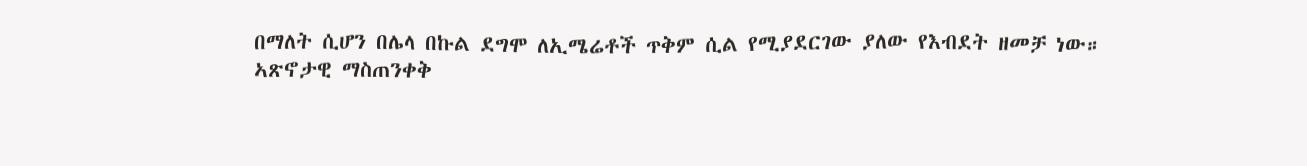በማለት ሲሆን በሌላ በኩል ደግሞ ለኢሜሬቶች ጥቅም ሲል የሚያደርገው ያለው የእብደት ዘመቻ ነው።
ኣጽኖታዊ ማስጠንቀቅ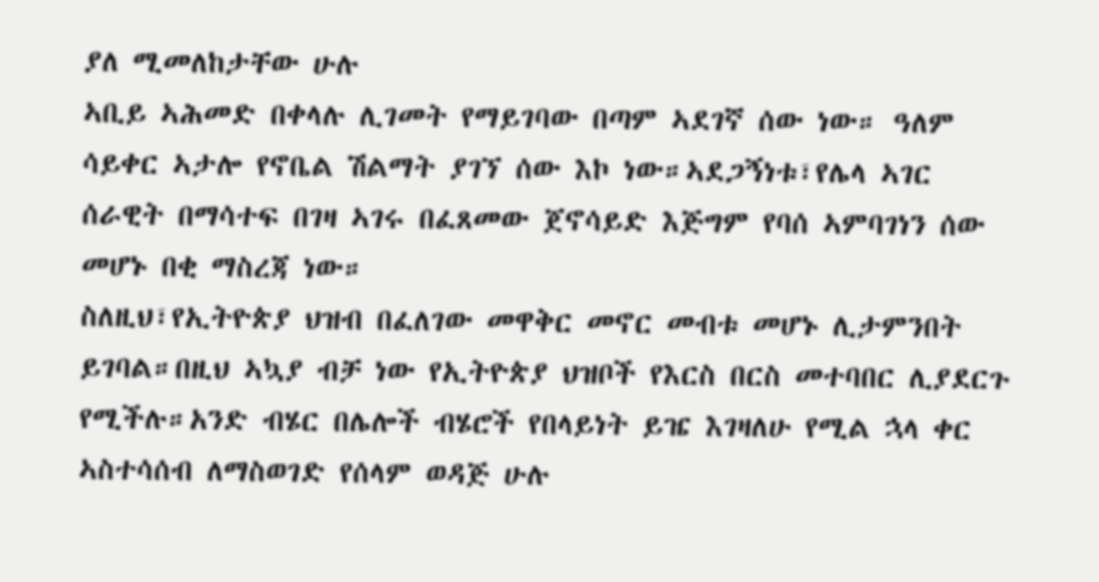ያለ ሚመለከታቸው ሁሉ
ኣቢይ ኣሕመድ በቀላሉ ሊገመት የማይገባው በጣም ኣደገኛ ሰው ነው። ዓለም ሳይቀር ኣታሎ የኖቤል ሽልማት ያገኘ ሰው እኮ ነው።ኣደጋኝነቱ፣የሌላ ኣገር ሰራዊት በማሳተፍ በገዛ ኣገሩ በፈጸመው ጀኖሳይድ እጅግም የባሰ ኣምባገነን ሰው መሆኑ በቂ ማስረጃ ነው።
ስለዚህ፣የኢትዮጵያ ህዝብ በፈለገው መዋቅር መኖር መብቱ መሆኑ ሊታምንበት ይገባል።በዚህ ኣኳያ ብቻ ነው የኢትዮጵያ ህዝቦች የእርስ በርስ መተባበር ሊያደርጉ የሚችሉ።አንድ ብሄር በሌሎች ብሄሮች የበላይነት ይዤ እገዛለሁ የሚል ኋላ ቀር ኣስተሳሰብ ለማስወገድ የሰላም ወዳጅ ሁሉ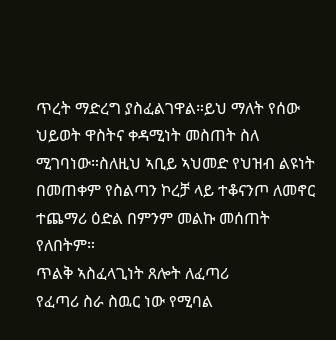ጥረት ማድረግ ያስፈልገዋል።ይህ ማለት የሰው ህይወት ዋስትና ቀዳሚነት መስጠት ስለ ሚገባነው።ስለዚህ ኣቢይ ኣህመድ የህዝብ ልዩነት በመጠቀም የስልጣን ኮረቻ ላይ ተቆናንጦ ለመኖር ተጨማሪ ዕድል በምንም መልኩ መሰጠት የለበትም።
ጥልቅ ኣስፈላጊነት ጸሎት ለፈጣሪ
የፈጣሪ ስራ ስዉር ነው የሚባል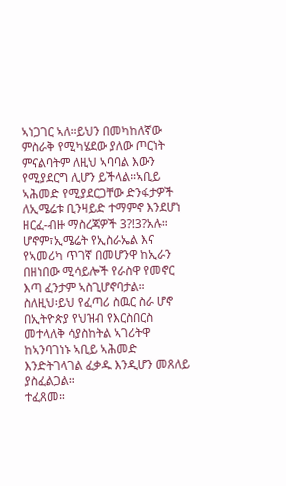ኣነጋገር ኣለ።ይህን በመካከለኛው ምስራቅ የሚካሄደው ያለው ጦርነት ምናልባትም ለዚህ ኣባባል እውን የሚያደርግ ሊሆን ይችላል።ኣቢይ ኣሕመድ የሚያደርጋቸው ድንፋታዎች ለኢሜሬቱ ቢንዛይድ ተማምኖ እንደሆነ ዘርፈ-ብዙ ማስረጃዎች 3?!3?አሉ።
ሆኖም፣ኢሜሬት የኢስራኤል እና የኣመሪካ ጥገኛ በመሆንዋ ከኢራን በዘነበው ሚሳይሎች የራስዋ የመኖር እጣ ፈንታም ኣስጊሆኖባታል።
ስለዚህ፡ይህ የፈጣሪ ስዉር ስራ ሆኖ በኢትዮጵያ የህዝብ የእርስበርስ መተላለቅ ሳያስከትል ኣገሪትዋ ከኣንባገነኑ ኣቢይ ኣሕመድ እንድትገላገል ፈቃዱ እንዲሆን መጸለይ ያስፈልጋል።
ተፈጸመ።